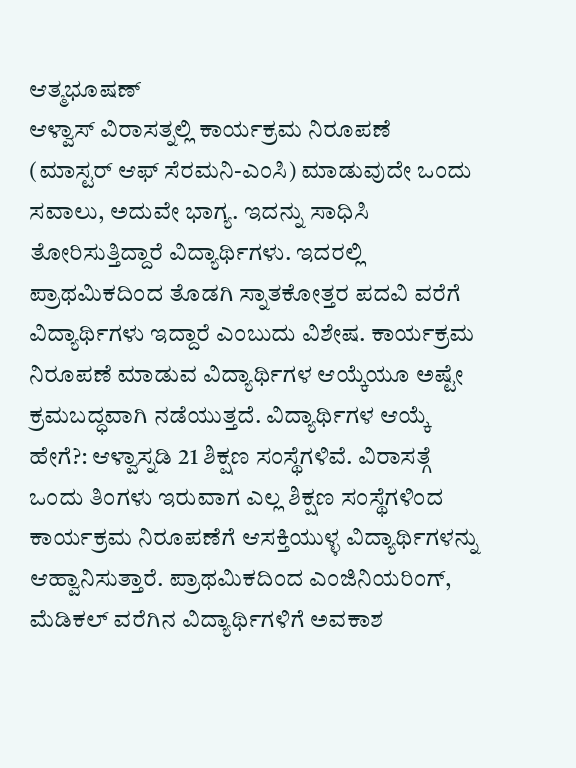ಆತ್ಮಭೂಷಣ್
ಆಳ್ವಾಸ್ ವಿರಾಸತ್ನಲ್ಲಿ ಕಾರ್ಯಕ್ರಮ ನಿರೂಪಣೆ (ಮಾಸ್ಟರ್ ಆಫ್ ಸೆರಮನಿ-ಎಂಸಿ) ಮಾಡುವುದೇ ಒಂದು ಸವಾಲು, ಅದುವೇ ಭಾಗ್ಯ. ಇದನ್ನು ಸಾಧಿಸಿ ತೋರಿಸುತ್ತಿದ್ದಾರೆ ವಿದ್ಯಾರ್ಥಿಗಳು. ಇದರಲ್ಲಿ ಪ್ರಾಥಮಿಕದಿಂದ ತೊಡಗಿ ಸ್ನಾತಕೋತ್ತರ ಪದವಿ ವರೆಗೆ ವಿದ್ಯಾರ್ಥಿಗಳು ಇದ್ದಾರೆ ಎಂಬುದು ವಿಶೇಷ. ಕಾರ್ಯಕ್ರಮ ನಿರೂಪಣೆ ಮಾಡುವ ವಿದ್ಯಾರ್ಥಿಗಳ ಆಯ್ಕೆಯೂ ಅಷ್ಟೇ ಕ್ರಮಬದ್ಧವಾಗಿ ನಡೆಯುತ್ತದೆ. ವಿದ್ಯಾರ್ಥಿಗಳ ಆಯ್ಕೆ ಹೇಗೆ?: ಆಳ್ವಾಸ್ನಡಿ 21 ಶಿಕ್ಷಣ ಸಂಸ್ಥೆಗಳಿವೆ. ವಿರಾಸತ್ಗೆ ಒಂದು ತಿಂಗಳು ಇರುವಾಗ ಎಲ್ಲ ಶಿಕ್ಷಣ ಸಂಸ್ಥೆಗಳಿಂದ ಕಾರ್ಯಕ್ರಮ ನಿರೂಪಣೆಗೆ ಆಸಕ್ತಿಯುಳ್ಳ ವಿದ್ಯಾರ್ಥಿಗಳನ್ನು ಆಹ್ವಾನಿಸುತ್ತಾರೆ. ಪ್ರಾಥಮಿಕದಿಂದ ಎಂಜಿನಿಯರಿಂಗ್, ಮೆಡಿಕಲ್ ವರೆಗಿನ ವಿದ್ಯಾರ್ಥಿಗಳಿಗೆ ಅವಕಾಶ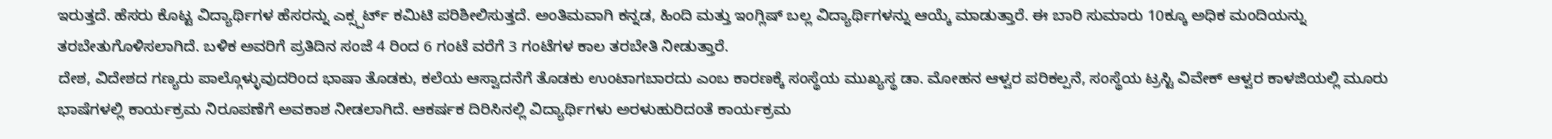ಇರುತ್ತದೆ. ಹೆಸರು ಕೊಟ್ಟ ವಿದ್ಯಾರ್ಥಿಗಳ ಹೆಸರನ್ನು ಎಕ್ಸ್ಪರ್ಟ್ ಕಮಿಟಿ ಪರಿಶೀಲಿಸುತ್ತದೆ. ಅಂತಿಮವಾಗಿ ಕನ್ನಡ, ಹಿಂದಿ ಮತ್ತು ಇಂಗ್ಲಿಷ್ ಬಲ್ಲ ವಿದ್ಯಾರ್ಥಿಗಳನ್ನು ಆಯ್ಕೆ ಮಾಡುತ್ತಾರೆ. ಈ ಬಾರಿ ಸುಮಾರು 10ಕ್ಕೂ ಅಧಿಕ ಮಂದಿಯನ್ನು ತರಬೇತುಗೊಳಿಸಲಾಗಿದೆ. ಬಳಿಕ ಅವರಿಗೆ ಪ್ರತಿದಿನ ಸಂಜೆ 4 ರಿಂದ 6 ಗಂಟೆ ವರೆಗೆ 3 ಗಂಟೆಗಳ ಕಾಲ ತರಬೇತಿ ನೀಡುತ್ತಾರೆ.
ದೇಶ, ವಿದೇಶದ ಗಣ್ಯರು ಪಾಲ್ಗೊಳ್ಳುವುದರಿಂದ ಭಾಷಾ ತೊಡಕು, ಕಲೆಯ ಆಸ್ವಾದನೆಗೆ ತೊಡಕು ಉಂಟಾಗಬಾರದು ಎಂಬ ಕಾರಣಕ್ಕೆ ಸಂಸ್ಥೆಯ ಮುಖ್ಯಸ್ಥ ಡಾ. ಮೋಹನ ಆಳ್ವರ ಪರಿಕಲ್ಪನೆ, ಸಂಸ್ಥೆಯ ಟ್ರಸ್ಟಿ ವಿವೇಕ್ ಆಳ್ವರ ಕಾಳಜಿಯಲ್ಲಿ ಮೂರು ಭಾಷೆಗಳಲ್ಲಿ ಕಾರ್ಯಕ್ರಮ ನಿರೂಪಣೆಗೆ ಅವಕಾಶ ನೀಡಲಾಗಿದೆ. ಆಕರ್ಷಕ ದಿರಿಸಿನಲ್ಲಿ ವಿದ್ಯಾರ್ಥಿಗಳು ಅರಳುಹುರಿದಂತೆ ಕಾರ್ಯಕ್ರಮ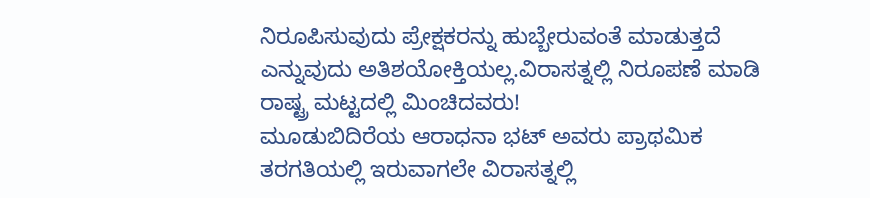ನಿರೂಪಿಸುವುದು ಪ್ರೇಕ್ಷಕರನ್ನು ಹುಬ್ಬೇರುವಂತೆ ಮಾಡುತ್ತದೆ ಎನ್ನುವುದು ಅತಿಶಯೋಕ್ತಿಯಲ್ಲ.ವಿರಾಸತ್ನಲ್ಲಿ ನಿರೂಪಣೆ ಮಾಡಿ ರಾಷ್ಟ್ರ ಮಟ್ಟದಲ್ಲಿ ಮಿಂಚಿದವರು!
ಮೂಡುಬಿದಿರೆಯ ಆರಾಧನಾ ಭಟ್ ಅವರು ಪ್ರಾಥಮಿಕ ತರಗತಿಯಲ್ಲಿ ಇರುವಾಗಲೇ ವಿರಾಸತ್ನಲ್ಲಿ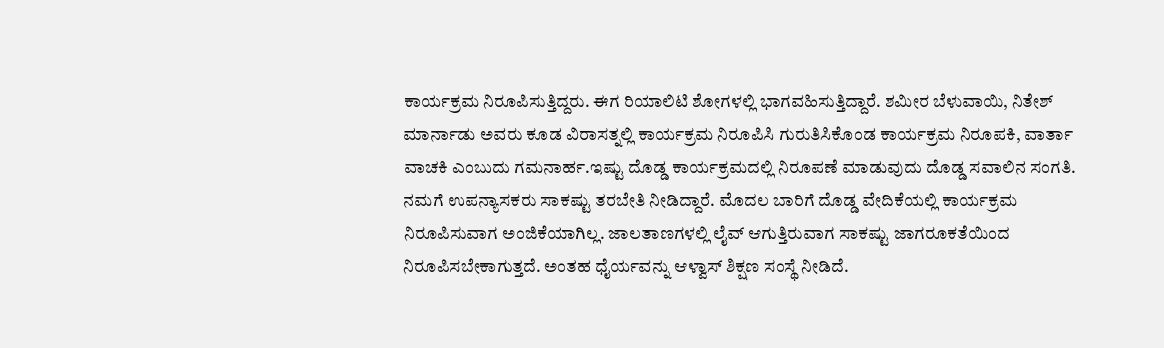ಕಾರ್ಯಕ್ರಮ ನಿರೂಪಿಸುತ್ತಿದ್ದರು. ಈಗ ರಿಯಾಲಿಟಿ ಶೋಗಳಲ್ಲಿ ಭಾಗವಹಿಸುತ್ತಿದ್ದಾರೆ. ಶಮೀರ ಬೆಳುವಾಯಿ, ನಿತೇಶ್ ಮಾರ್ನಾಡು ಅವರು ಕೂಡ ವಿರಾಸತ್ನಲ್ಲಿ ಕಾರ್ಯಕ್ರಮ ನಿರೂಪಿಸಿ ಗುರುತಿಸಿಕೊಂಡ ಕಾರ್ಯಕ್ರಮ ನಿರೂಪಕಿ, ವಾರ್ತಾ ವಾಚಕಿ ಎಂಬುದು ಗಮನಾರ್ಹ.ಇಷ್ಟು ದೊಡ್ಡ ಕಾರ್ಯಕ್ರಮದಲ್ಲಿ ನಿರೂಪಣೆ ಮಾಡುವುದು ದೊಡ್ಡ ಸವಾಲಿನ ಸಂಗತಿ. ನಮಗೆ ಉಪನ್ಯಾಸಕರು ಸಾಕಷ್ಟು ತರಬೇತಿ ನೀಡಿದ್ದಾರೆ. ಮೊದಲ ಬಾರಿಗೆ ದೊಡ್ಡ ವೇದಿಕೆಯಲ್ಲಿ ಕಾರ್ಯಕ್ರಮ ನಿರೂಪಿಸುವಾಗ ಅಂಜಿಕೆಯಾಗಿಲ್ಲ. ಜಾಲತಾಣಗಳಲ್ಲಿ ಲೈವ್ ಆಗುತ್ತಿರುವಾಗ ಸಾಕಷ್ಟು ಜಾಗರೂಕತೆಯಿಂದ ನಿರೂಪಿಸಬೇಕಾಗುತ್ತದೆ. ಅಂತಹ ಧೈರ್ಯವನ್ನು ಆಳ್ವಾಸ್ ಶಿಕ್ಷಣ ಸಂಸ್ಥೆ ನೀಡಿದೆ.